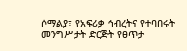ሶማልያ፣ የአፍሪቃ ኅብረትና የተባበሩት መንግሥታት ድርጅት የፀጥታ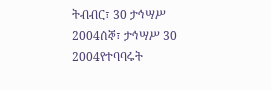ትብብር፣ 30 ታኅሣሥ 2004ሰኞ፣ ታኅሣሥ 30 2004የተባባሩት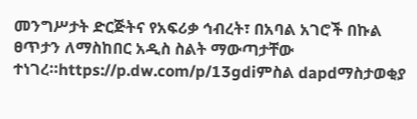መንግሥታት ድርጅትና የአፍሪቃ ኅብረት፣ በአባል አገሮች በኩል ፀጥታን ለማስከበር አዲስ ስልት ማውጣታቸው ተነገረ።https://p.dw.com/p/13gdiምስል dapdማስታወቂያ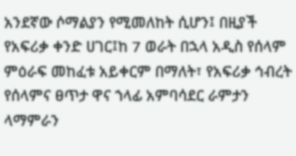አንደኛው ሶማልያን የሚመለከት ሲሆን፤ በዚያች የአፍሪቃ ቀንድ ሀገር፤ከ 7 ወራት በኋላ አዲስ የሰላም ምዕራፍ መከፈቱ አይቀርም በማለት፣ የአፍሪቃ ኅብረት የሰላምና ፀጥታ ዋና ኀላፊ አምባሳደር ራምታን ላማምራን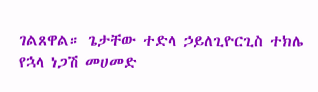ገልጸዋል። ጌታቸው ተድላ ኃይለጊዮርጊስ ተክሌ የኋላ ነጋሽ መሀመድ